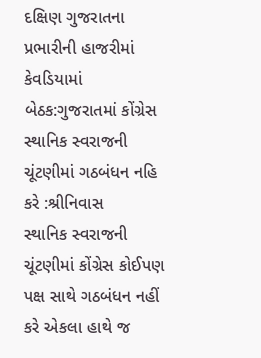દક્ષિણ ગુજરાતના પ્રભારીની હાજરીમાં કેવડિયામાં બેઠક:ગુજરાતમાં કોંગ્રેસ સ્થાનિક સ્વરાજની ચૂંટણીમાં ગઠબંધન નહિ કરે :શ્રીનિવાસ
સ્થાનિક સ્વરાજની ચૂંટણીમાં કોંગ્રેસ કોઈપણ પક્ષ સાથે ગઠબંધન નહીં કરે એકલા હાથે જ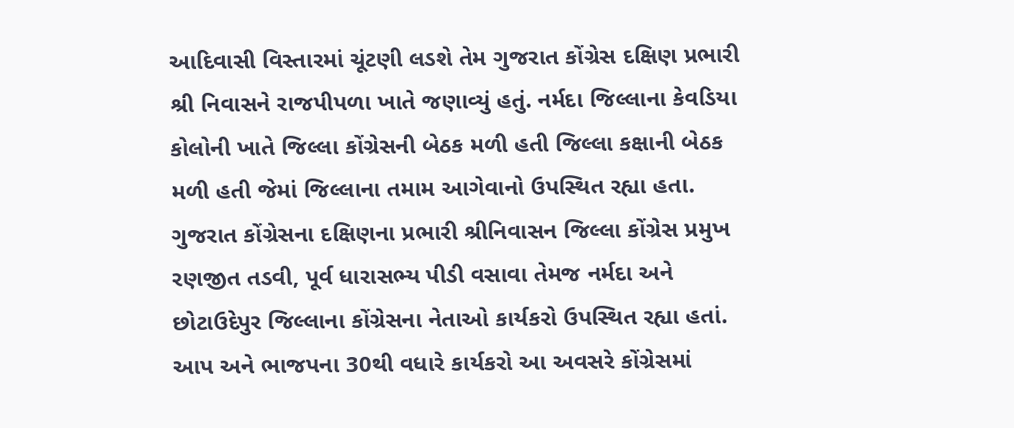આદિવાસી વિસ્તારમાં ચૂંટણી લડશે તેમ ગુજરાત કોંગ્રેસ દક્ષિણ પ્રભારી શ્રી નિવાસને રાજપીપળા ખાતે જણાવ્યું હતું. નર્મદા જિલ્લાના કેવડિયા કોલોની ખાતે જિલ્લા કોંગ્રેસની બેઠક મળી હતી જિલ્લા કક્ષાની બેઠક મળી હતી જેમાં જિલ્લાના તમામ આગેવાનો ઉપસ્થિત રહ્યા હતા. ગુજરાત કોંગ્રેસના દક્ષિણના પ્રભારી શ્રીનિવાસન જિલ્લા કોંગ્રેસ પ્રમુખ રણજીત તડવી, પૂર્વ ધારાસભ્ય પીડી વસાવા તેમજ નર્મદા અને છોટાઉદેપુર જિલ્લાના કોંગ્રેસના નેતાઓ કાર્યકરો ઉપસ્થિત રહ્યા હતાં. આપ અને ભાજપના 30થી વધારે કાર્યકરો આ અવસરે કોંગ્રેસમાં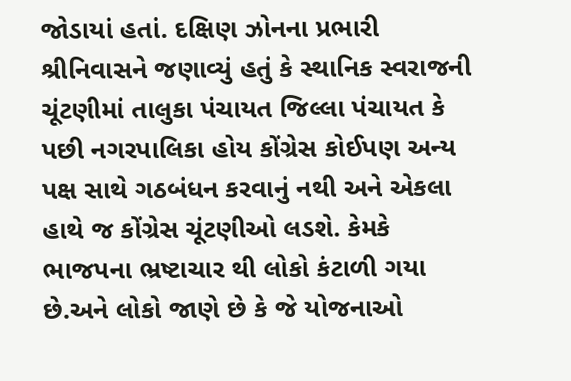જોડાયાં હતાં. દક્ષિણ ઝોનના પ્રભારી શ્રીનિવાસને જણાવ્યું હતું કે સ્થાનિક સ્વરાજની ચૂંટણીમાં તાલુકા પંચાયત જિલ્લા પંચાયત કે પછી નગરપાલિકા હોય કોંગ્રેસ કોઈપણ અન્ય પક્ષ સાથે ગઠબંધન કરવાનું નથી અને એકલા હાથે જ કોંગ્રેસ ચૂંટણીઓ લડશે. કેમકે ભાજપના ભ્રષ્ટાચાર થી લોકો કંટાળી ગયા છે.અને લોકો જાણે છે કે જે યોજનાઓ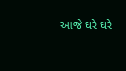આજે ઘરે ઘરે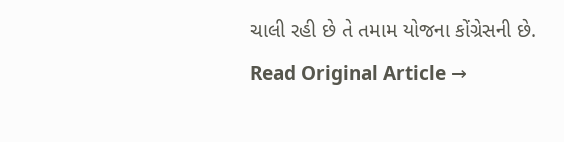ચાલી રહી છે તે તમામ યોજના કોંગ્રેસની છે.
Read Original Article →